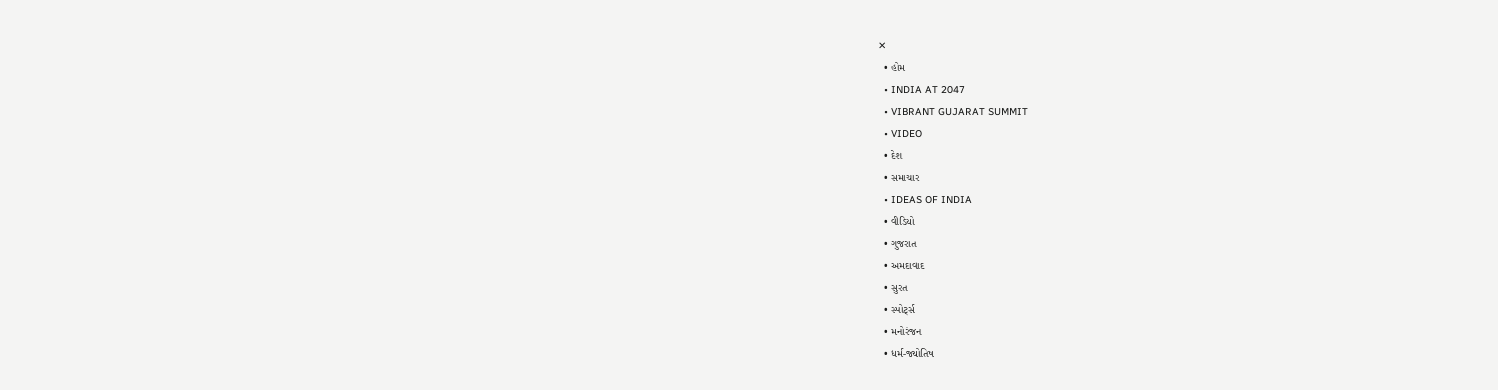✕
  • હોમ
  • INDIA AT 2047
  • VIBRANT GUJARAT SUMMIT
  • VIDEO
  • દેશ
  • સમાચાર
  • IDEAS OF INDIA
  • વીડિયો
  • ગુજરાત
  • અમદાવાદ
  • સુરત
  • સ્પોર્ટ્સ
  • મનોરંજન
  • ધર્મ-જ્યોતિષ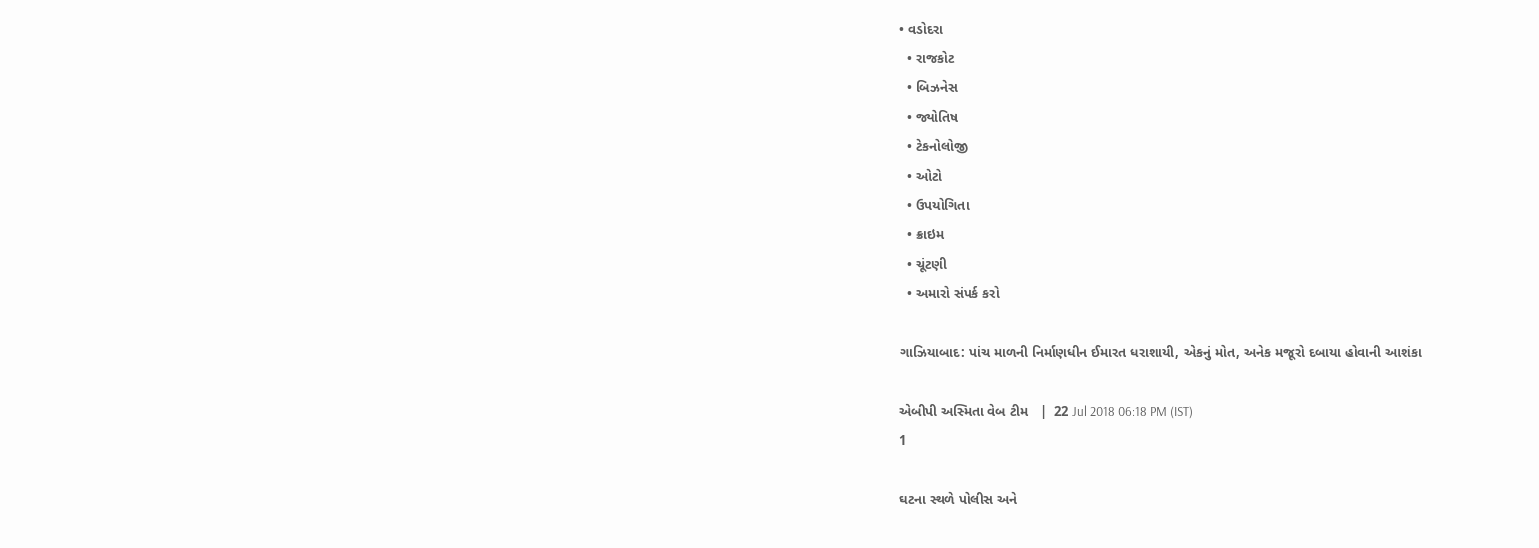• વડોદરા
  • રાજકોટ
  • બિઝનેસ
  • જ્યોતિષ
  • ટેકનોલોજી
  • ઓટો
  • ઉપયોગિતા
  • ક્રાઇમ
  • ચૂંટણી
  • અમારો સંપર્ક કરો

ગાઝિયાબાદ: પાંચ માળની નિર્માણધીન ઈમારત ધરાશાયી, એકનું મોત, અનેક મજૂરો દબાયા હોવાની આશંકા

એબીપી અસ્મિતા વેબ ટીમ   |  22 Jul 2018 06:18 PM (IST)
1

ઘટના સ્થળે પોલીસ અને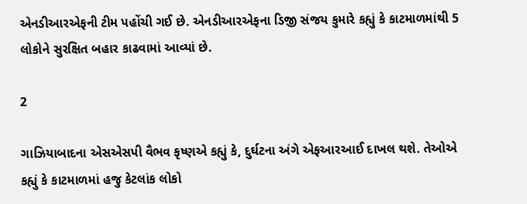એનડીઆરએફની ટીમ પહોંચી ગઈ છે. એનડીઆરએફના ડિજી સંજય કુમારે કહ્યું કે કાટમાળમાંથી 5 લોકોને સુરક્ષિત બહાર કાઢવામાં આવ્યાં છે.

2

ગાઝિયાબાદના એસએસપી વૈભવ કૃષ્ણએ કહ્યું કે, દુર્ઘટના અંગે એફઆરઆઈ દાખલ થશે. તેઓએ કહ્યું કે કાટમાળમાં હજુ કેટલાંક લોકો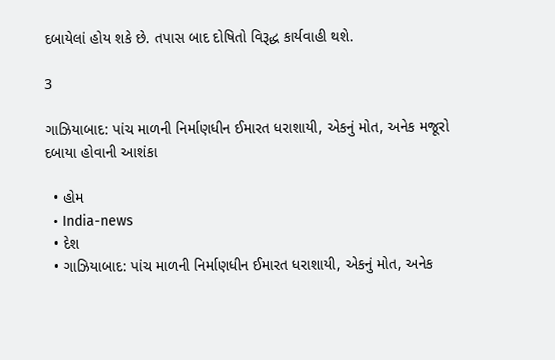દબાયેલાં હોય શકે છે. તપાસ બાદ દોષિતો વિરૂદ્ધ કાર્યવાહી થશે.

3

ગાઝિયાબાદ: પાંચ માળની નિર્માણધીન ઈમારત ધરાશાયી, એકનું મોત, અનેક મજૂરો દબાયા હોવાની આશંકા

  • હોમ
  • India-news
  • દેશ
  • ગાઝિયાબાદ: પાંચ માળની નિર્માણધીન ઈમારત ધરાશાયી, એકનું મોત, અનેક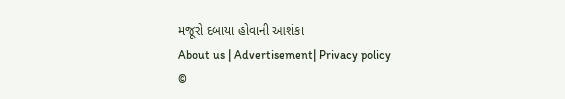મજૂરો દબાયા હોવાની આશંકા
About us | Advertisement| Privacy policy
©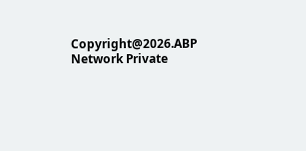Copyright@2026.ABP Network Private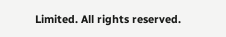Limited. All rights reserved.